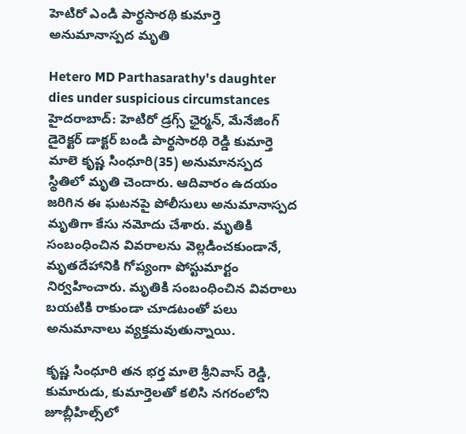హెటిరో ఎండి పార్థసారథి కుమార్తె అనుమానాస్పద మృతి

Hetero MD Parthasarathy's daughter dies under suspicious circumstances
హైదరాబాద్: హెటిరో డ్రగ్స్ ఛైర్మన్, మేనేజింగ్ డైరెక్టర్ డాక్టర్ బండి పార్థసారథి రెడ్డి కుమార్తె మాలె కృష్ణ సింధూరి(35) అనుమానస్పద స్థితిలో మృతి చెందారు. ఆదివారం ఉదయం జరిగిన ఈ ఘటనపై పోలీసులు అనుమానాస్పద మృతిగా కేసు నమోదు చేశారు. మృతికి సంబంధించిన వివరాలను వెల్లడించకుండానే, మృతదేహానికి గోప్యంగా పోస్టుమార్టం నిర్వహించారు. మృతికి సంబంధించిన వివరాలు బయటికి రాకుండా చూడటంతో పలు అనుమానాలు వ్యక్తమవుతున్నాయి.

కృష్ణ సింధూరి తన భర్త మాలె శ్రీనివాస్ రెడ్డి, కుమారుడు, కుమార్తెలతో కలిసి నగరంలోని జూబ్లీహిల్స్‌లో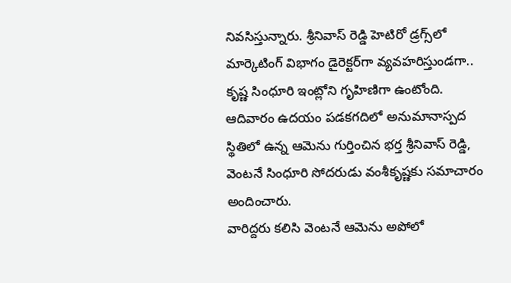నివసిస్తున్నారు. శ్రీనివాస్ రెడ్డి హెటిరో డ్రగ్స్‌లో మార్కెటింగ్ విభాగం డైరెక్టర్‌గా వ్యవహరిస్తుండగా.. కృష్ణ సింధూరి ఇంట్లోని గృహిణిగా ఉంటోంది. ఆదివారం ఉదయం పడకగదిలో అనుమానాస్పద స్థితిలో ఉన్న ఆమెను గుర్తించిన భర్త శ్రీనివాస్ రెడ్డి, వెంటనే సింధూరి సోదరుడు వంశీకృష్ణకు సమాచారం అందించారు.
వారిద్దరు కలిసి వెంటనే ఆమెను అపోలో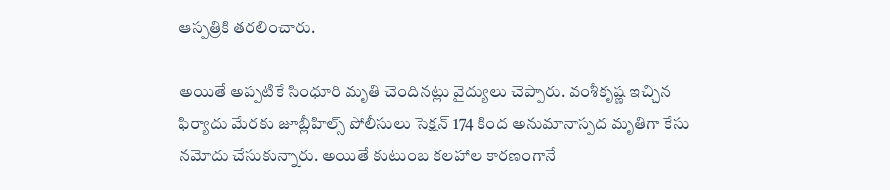ఆస్పత్రికి తరలించారు.

అయితే అప్పటికే సింధూరి మృతి చెందినట్లు వైద్యులు చెప్పారు. వంశీకృష్ణ ఇచ్చిన ఫిర్యాదు మేరకు జూబ్లీహిల్స్ పోలీసులు సెక్షన్ 174 కింద అనుమానాస్పద మృతిగా కేసు నమోదు చేసుకున్నారు. అయితే కుటుంబ కలహాల కారణంగానే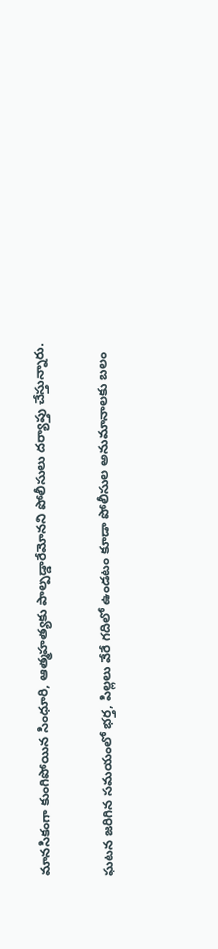మానసికంగా కుంగిపోయిన సింధూరి, ఆత్మహత్యకు పాల్పడ్డారేమోనని పోలీసులు దర్యాప్తు చేస్తున్నారు.

ఘటన జరిగిన సమయంలో భర్త, పిల్లలు వేరే గదిలో ఉండటం కూడా పోలీసుల అనుమానాలకు బలం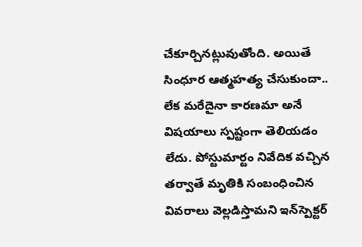చేకూర్చినట్లువుతోంది. అయితే సింధూర ఆత్మహత్య చేసుకుందా.. లేక మరేదైనా కారణమా అనే విషయాలు స్పష్టంగా తెలియడం లేదు. పోస్టుమార్టం నివేదిక వచ్చిన తర్వాతే మృతికి సంబంధించిన వివరాలు వెల్లడిస్తామని ఇన్‌స్పెక్టర్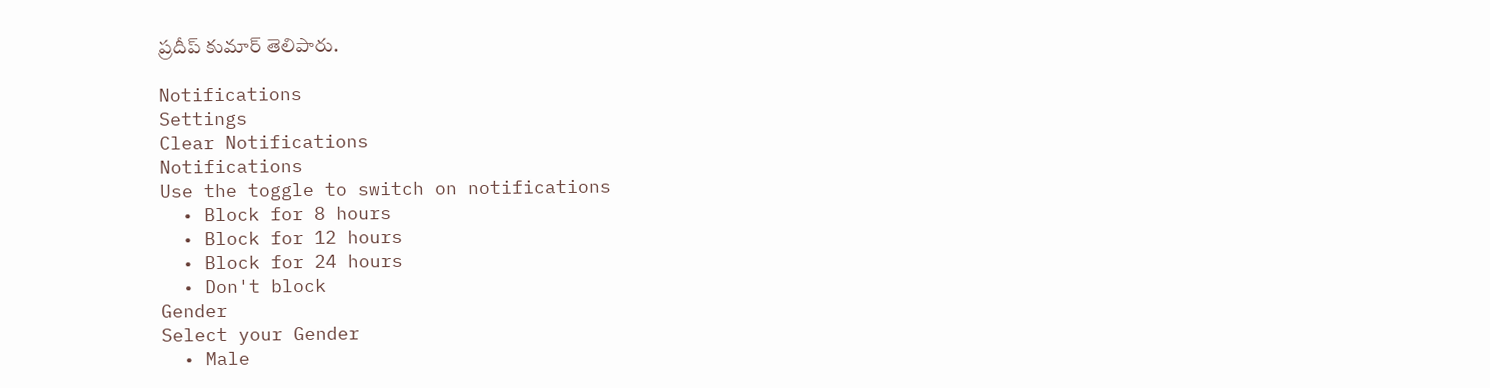ప్రదీప్ కుమార్ తెలిపారు.

Notifications
Settings
Clear Notifications
Notifications
Use the toggle to switch on notifications
  • Block for 8 hours
  • Block for 12 hours
  • Block for 24 hours
  • Don't block
Gender
Select your Gender
  • Male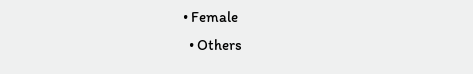• Female
  • Others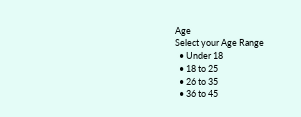Age
Select your Age Range
  • Under 18
  • 18 to 25
  • 26 to 35
  • 36 to 45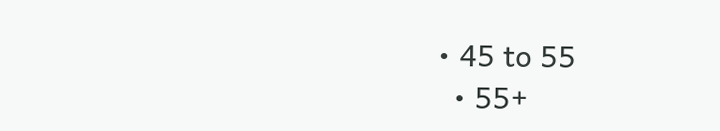• 45 to 55
  • 55+